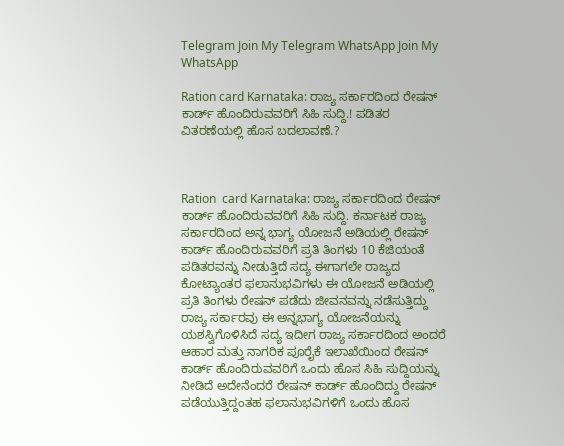Telegram Join My Telegram WhatsApp Join My WhatsApp

Ration card Karnataka: ರಾಜ್ಯ ಸರ್ಕಾರದಿಂದ ರೇಷನ್ ಕಾರ್ಡ್ ಹೊಂದಿರುವವರಿಗೆ ಸಿಹಿ ಸುದ್ದಿ.! ಪಡಿತರ ವಿತರಣೆಯಲ್ಲಿ ಹೊಸ ಬದಲಾವಣೆ.?



Ration  card Karnataka: ರಾಜ್ಯ ಸರ್ಕಾರದಿಂದ ರೇಷನ್ ಕಾರ್ಡ್ ಹೊಂದಿರುವವರಿಗೆ ಸಿಹಿ ಸುದ್ದಿ. ಕರ್ನಾಟಕ ರಾಜ್ಯ ಸರ್ಕಾರದಿಂದ ಅನ್ನ ಭಾಗ್ಯ ಯೋಜನೆ ಅಡಿಯಲ್ಲಿ ರೇಷನ್ ಕಾರ್ಡ್ ಹೊಂದಿರುವವರಿಗೆ ಪ್ರತಿ ತಿಂಗಳು 10 ಕೆಜಿಯಂತೆ ಪಡಿತರವನ್ನು ನೀಡುತ್ತಿದೆ ಸದ್ಯ ಈಗಾಗಲೇ ರಾಜ್ಯದ ಕೋಟ್ಯಾಂತರ ಫಲಾನುಭವಿಗಳು ಈ ಯೋಜನೆ ಅಡಿಯಲ್ಲಿ ಪ್ರತಿ ತಿಂಗಳು ರೇಷನ್ ಪಡೆದು ಜೀವನವನ್ನು ನಡೆಸುತ್ತಿದ್ದು ರಾಜ್ಯ ಸರ್ಕಾರವು ಈ ಅನ್ನಭಾಗ್ಯ ಯೋಜನೆಯನ್ನು ಯಶಸ್ವಿಗೊಳಿಸಿದೆ ಸದ್ಯ ಇದೀಗ ರಾಜ್ಯ ಸರ್ಕಾರದಿಂದ ಅಂದರೆ ಆಹಾರ ಮತ್ತು ನಾಗರಿಕ ಪೂರೈಕೆ ಇಲಾಖೆಯಿಂದ ರೇಷನ್ ಕಾರ್ಡ್ ಹೊಂದಿರುವವರಿಗೆ ಒಂದು ಹೊಸ ಸಿಹಿ ಸುದ್ದಿಯನ್ನು ನೀಡಿದೆ ಅದೇನೆಂದರೆ ರೇಷನ್ ಕಾರ್ಡ್ ಹೊಂದಿದ್ದು ರೇಷನ್ ಪಡೆಯುತ್ತಿದ್ದಂತಹ ಫಲಾನುಭವಿಗಳಿಗೆ ಒಂದು ಹೊಸ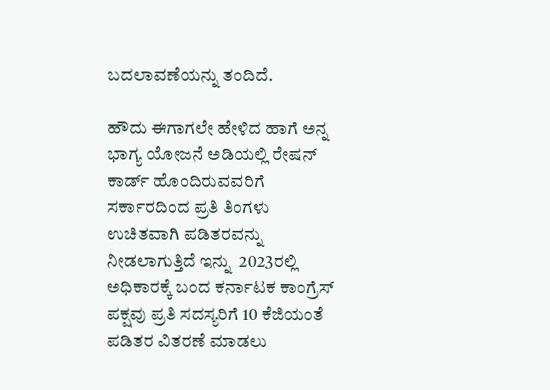ಬದಲಾವಣೆಯನ್ನು ತಂದಿದೆ.

ಹೌದು ಈಗಾಗಲೇ ಹೇಳಿದ ಹಾಗೆ ಅನ್ನ ಭಾಗ್ಯ ಯೋಜನೆ ಅಡಿಯಲ್ಲಿ ರೇಷನ್ ಕಾರ್ಡ್ ಹೊಂದಿರುವವರಿಗೆ ಸರ್ಕಾರದಿಂದ ಪ್ರತಿ ತಿಂಗಳು ಉಚಿತವಾಗಿ ಪಡಿತರವನ್ನು ನೀಡಲಾಗುತ್ತಿದೆ ಇನ್ನು  2023ರಲ್ಲಿ ಅಧಿಕಾರಕ್ಕೆ ಬಂದ ಕರ್ನಾಟಕ ಕಾಂಗ್ರೆಸ್ ಪಕ್ಷವು ಪ್ರತಿ ಸದಸ್ಯರಿಗೆ 10 ಕೆಜಿಯಂತೆ ಪಡಿತರ ವಿತರಣೆ ಮಾಡಲು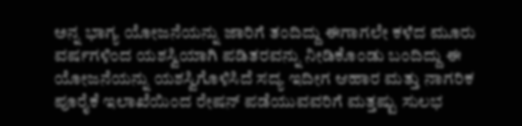ಅನ್ನ ಭಾಗ್ಯ ಯೋಜನೆಯನ್ನು ಜಾರಿಗೆ ತಂದಿದ್ದು ಈಗಾಗಲೇ ಕಳೆದ ಮೂರು ವರ್ಷಗಳಿಂದ ಯಶಸ್ವಿಯಾಗಿ ಪಡಿತರವನ್ನು ನೀಡಿಕೊಂಡು ಬಂದಿದ್ದು ಈ ಯೋಜನೆಯನ್ನು ಯಶಸ್ವಿಗೊಳಿಸಿದೆ ಸದ್ಯ ಇದೀಗ ಆಹಾರ ಮತ್ತು ನಾಗರಿಕ ಪೂರೈಕೆ ಇಲಾಖೆಯಿಂದ ರೇಷನ್ ಪಡೆಯುವವರಿಗೆ ಮತ್ತಷ್ಟು ಸುಲಭ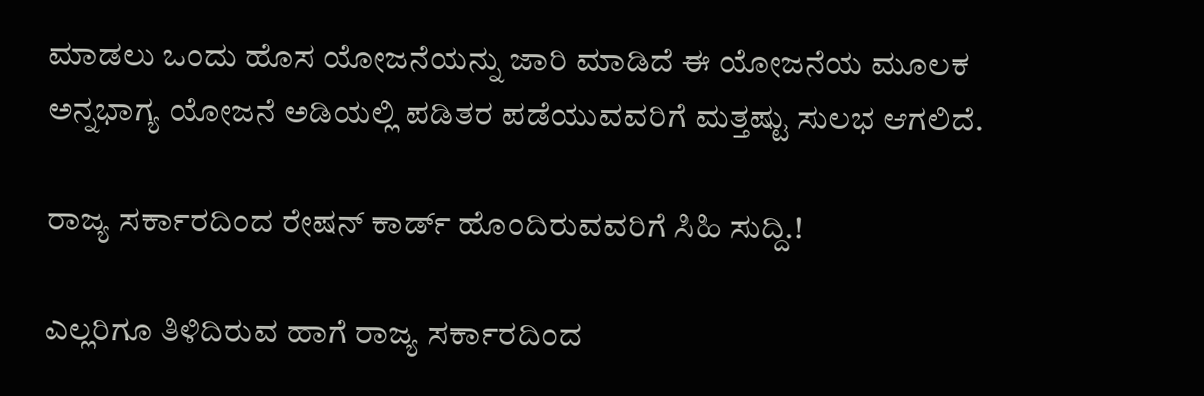ಮಾಡಲು ಒಂದು ಹೊಸ ಯೋಜನೆಯನ್ನು ಜಾರಿ ಮಾಡಿದೆ ಈ ಯೋಜನೆಯ ಮೂಲಕ ಅನ್ನಭಾಗ್ಯ ಯೋಜನೆ ಅಡಿಯಲ್ಲಿ ಪಡಿತರ ಪಡೆಯುವವರಿಗೆ ಮತ್ತಷ್ಟು ಸುಲಭ ಆಗಲಿದೆ.

ರಾಜ್ಯ ಸರ್ಕಾರದಿಂದ ರೇಷನ್ ಕಾರ್ಡ್ ಹೊಂದಿರುವವರಿಗೆ ಸಿಹಿ ಸುದ್ದಿ.!

ಎಲ್ಲರಿಗೂ ತಿಳಿದಿರುವ ಹಾಗೆ ರಾಜ್ಯ ಸರ್ಕಾರದಿಂದ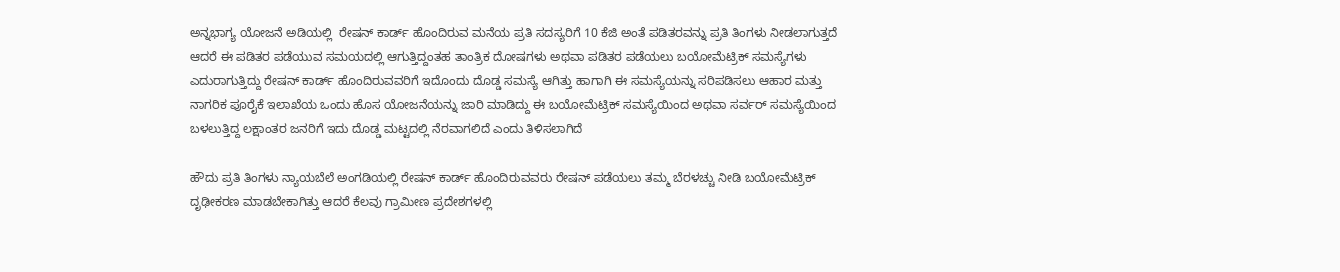ಅನ್ನಭಾಗ್ಯ ಯೋಜನೆ ಅಡಿಯಲ್ಲಿ  ರೇಷನ್ ಕಾರ್ಡ್ ಹೊಂದಿರುವ ಮನೆಯ ಪ್ರತಿ ಸದಸ್ಯರಿಗೆ 10 ಕೆಜಿ ಅಂತೆ ಪಡಿತರವನ್ನು ಪ್ರತಿ ತಿಂಗಳು ನೀಡಲಾಗುತ್ತದೆ ಆದರೆ ಈ ಪಡಿತರ ಪಡೆಯುವ ಸಮಯದಲ್ಲಿ ಆಗುತ್ತಿದ್ದಂತಹ ತಾಂತ್ರಿಕ ದೋಷಗಳು ಅಥವಾ ಪಡಿತರ ಪಡೆಯಲು ಬಯೋಮೆಟ್ರಿಕ್ ಸಮಸ್ಯೆಗಳು ಎದುರಾಗುತ್ತಿದ್ದು ರೇಷನ್ ಕಾರ್ಡ್ ಹೊಂದಿರುವವರಿಗೆ ಇದೊಂದು ದೊಡ್ಡ ಸಮಸ್ಯೆ ಆಗಿತ್ತು ಹಾಗಾಗಿ ಈ ಸಮಸ್ಯೆಯನ್ನು ಸರಿಪಡಿಸಲು ಆಹಾರ ಮತ್ತು ನಾಗರಿಕ ಪೂರೈಕೆ ಇಲಾಖೆಯ ಒಂದು ಹೊಸ ಯೋಜನೆಯನ್ನು ಜಾರಿ ಮಾಡಿದ್ದು ಈ ಬಯೋಮೆಟ್ರಿಕ್ ಸಮಸ್ಯೆಯಿಂದ ಅಥವಾ ಸರ್ವರ್ ಸಮಸ್ಯೆಯಿಂದ ಬಳಲುತ್ತಿದ್ದ ಲಕ್ಷಾಂತರ ಜನರಿಗೆ ಇದು ದೊಡ್ಡ ಮಟ್ಟದಲ್ಲಿ ನೆರವಾಗಲಿದೆ ಎಂದು ತಿಳಿಸಲಾಗಿದೆ

ಹೌದು ಪ್ರತಿ ತಿಂಗಳು ನ್ಯಾಯಬೆಲೆ ಅಂಗಡಿಯಲ್ಲಿ ರೇಷನ್ ಕಾರ್ಡ್ ಹೊಂದಿರುವವರು ರೇಷನ್ ಪಡೆಯಲು ತಮ್ಮ ಬೆರಳಚ್ಚು ನೀಡಿ ಬಯೋಮೆಟ್ರಿಕ್ ದೃಢೀಕರಣ ಮಾಡಬೇಕಾಗಿತ್ತು ಆದರೆ ಕೆಲವು ಗ್ರಾಮೀಣ ಪ್ರದೇಶಗಳಲ್ಲಿ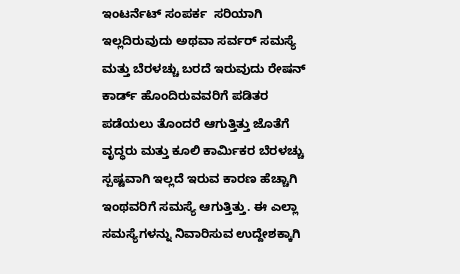ಇಂಟರ್ನೆಟ್ ಸಂಪರ್ಕ  ಸರಿಯಾಗಿ ಇಲ್ಲದಿರುವುದು ಅಥವಾ ಸರ್ವರ್ ಸಮಸ್ಯೆ ಮತ್ತು ಬೆರಳಚ್ಚು ಬರದೆ ಇರುವುದು ರೇಷನ್ ಕಾರ್ಡ್ ಹೊಂದಿರುವವರಿಗೆ ಪಡಿತರ ಪಡೆಯಲು ತೊಂದರೆ ಆಗುತ್ತಿತ್ತು ಜೊತೆಗೆ  ವೃದ್ಧರು ಮತ್ತು ಕೂಲಿ ಕಾರ್ಮಿಕರ ಬೆರಳಚ್ಚು ಸ್ಪಷ್ಟವಾಗಿ ಇಲ್ಲದೆ ಇರುವ ಕಾರಣ ಹೆಚ್ಚಾಗಿ ಇಂಥವರಿಗೆ ಸಮಸ್ಯೆ ಆಗುತ್ತಿತ್ತು. ಈ ಎಲ್ಲಾ ಸಮಸ್ಯೆಗಳನ್ನು ನಿವಾರಿಸುವ ಉದ್ದೇಶಕ್ಕಾಗಿ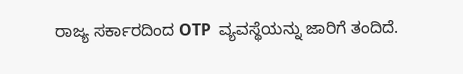ರಾಜ್ಯ ಸರ್ಕಾರದಿಂದ OTP  ವ್ಯವಸ್ಥೆಯನ್ನು ಜಾರಿಗೆ ತಂದಿದೆ.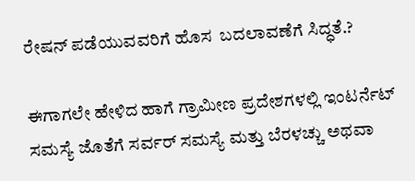ರೇಷನ್ ಪಡೆಯುವವರಿಗೆ ಹೊಸ  ಬದಲಾವಣೆಗೆ ಸಿದ್ಧತೆ.?

ಈಗಾಗಲೇ ಹೇಳಿದ ಹಾಗೆ ಗ್ರಾಮೀಣ ಪ್ರದೇಶಗಳಲ್ಲಿ ಇಂಟರ್ನೆಟ್ ಸಮಸ್ಯೆ ಜೊತೆಗೆ ಸರ್ವರ್ ಸಮಸ್ಯೆ ಮತ್ತು ಬೆರಳಚ್ಚು ಅಥವಾ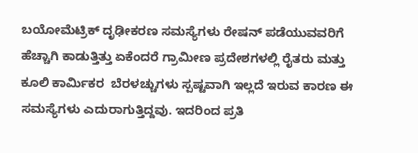ಬಯೋಮೆಟ್ರಿಕ್ ದೃಢೀಕರಣ ಸಮಸ್ಯೆಗಳು ರೇಷನ್ ಪಡೆಯುವವರಿಗೆ ಹೆಚ್ಚಾಗಿ ಕಾಡುತ್ತಿತ್ತು ಏಕೆಂದರೆ ಗ್ರಾಮೀಣ ಪ್ರದೇಶಗಳಲ್ಲಿ ರೈತರು ಮತ್ತು ಕೂಲಿ ಕಾರ್ಮಿಕರ  ಬೆರಳಚ್ಚುಗಳು ಸ್ಪಷ್ಟವಾಗಿ ಇಲ್ಲದೆ ಇರುವ ಕಾರಣ ಈ ಸಮಸ್ಯೆಗಳು ಎದುರಾಗುತ್ತಿದ್ದವು. ಇದರಿಂದ ಪ್ರತಿ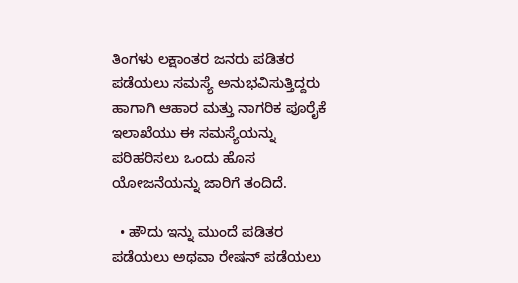ತಿಂಗಳು ಲಕ್ಷಾಂತರ ಜನರು ಪಡಿತರ ಪಡೆಯಲು ಸಮಸ್ಯೆ ಅನುಭವಿಸುತ್ತಿದ್ದರು ಹಾಗಾಗಿ ಆಹಾರ ಮತ್ತು ನಾಗರಿಕ ಪೂರೈಕೆ ಇಲಾಖೆಯು ಈ ಸಮಸ್ಯೆಯನ್ನು ಪರಿಹರಿಸಲು ಒಂದು ಹೊಸ ಯೋಜನೆಯನ್ನು ಜಾರಿಗೆ ತಂದಿದೆ.

  • ಹೌದು ಇನ್ನು ಮುಂದೆ ಪಡಿತರ ಪಡೆಯಲು ಅಥವಾ ರೇಷನ್ ಪಡೆಯಲು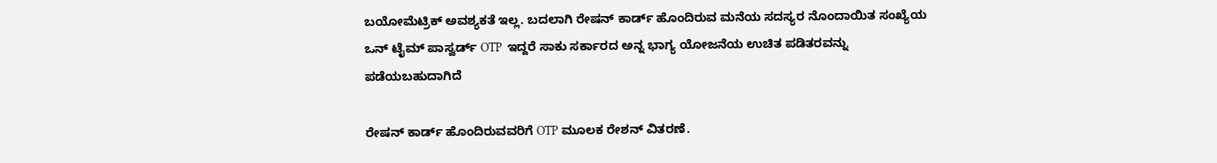ಬಯೋಮೆಟ್ರಿಕ್ ಅವಶ್ಯಕತೆ ಇಲ್ಲ. ಬದಲಾಗಿ ರೇಷನ್ ಕಾರ್ಡ್ ಹೊಂದಿರುವ ಮನೆಯ ಸದಸ್ಯರ ನೊಂದಾಯಿತ ಸಂಖ್ಯೆಯ ಒನ್ ಟೈಮ್ ಪಾಸ್ವರ್ಡ್ OTP  ಇದ್ದರೆ ಸಾಕು ಸರ್ಕಾರದ ಅನ್ನ ಭಾಗ್ಯ ಯೋಜನೆಯ ಉಚಿತ ಪಡಿತರವನ್ನು ಪಡೆಯಬಹುದಾಗಿದೆ

ರೇಷನ್ ಕಾರ್ಡ್ ಹೊಂದಿರುವವರಿಗೆ OTP ಮೂಲಕ ರೇಶನ್ ವಿತರಣೆ.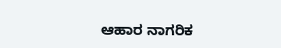ಆಹಾರ ನಾಗರಿಕ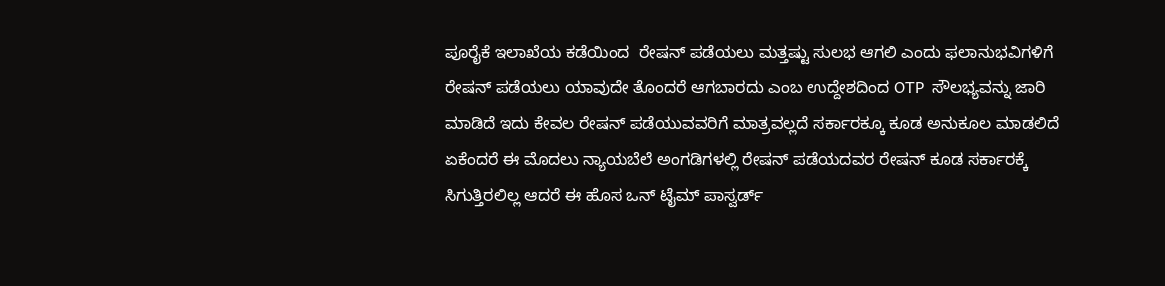ಪೂರೈಕೆ ಇಲಾಖೆಯ ಕಡೆಯಿಂದ  ರೇಷನ್ ಪಡೆಯಲು ಮತ್ತಷ್ಟು ಸುಲಭ ಆಗಲಿ ಎಂದು ಫಲಾನುಭವಿಗಳಿಗೆ ರೇಷನ್ ಪಡೆಯಲು ಯಾವುದೇ ತೊಂದರೆ ಆಗಬಾರದು ಎಂಬ ಉದ್ದೇಶದಿಂದ OTP  ಸೌಲಭ್ಯವನ್ನು ಜಾರಿ ಮಾಡಿದೆ ಇದು ಕೇವಲ ರೇಷನ್ ಪಡೆಯುವವರಿಗೆ ಮಾತ್ರವಲ್ಲದೆ ಸರ್ಕಾರಕ್ಕೂ ಕೂಡ ಅನುಕೂಲ ಮಾಡಲಿದೆ ಏಕೆಂದರೆ ಈ ಮೊದಲು ನ್ಯಾಯಬೆಲೆ ಅಂಗಡಿಗಳಲ್ಲಿ ರೇಷನ್ ಪಡೆಯದವರ ರೇಷನ್ ಕೂಡ ಸರ್ಕಾರಕ್ಕೆ ಸಿಗುತ್ತಿರಲಿಲ್ಲ ಆದರೆ ಈ ಹೊಸ ಒನ್ ಟೈಮ್ ಪಾಸ್ವರ್ಡ್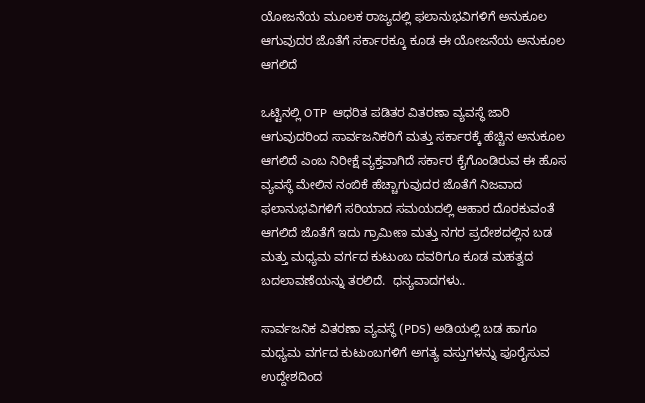ಯೋಜನೆಯ ಮೂಲಕ ರಾಜ್ಯದಲ್ಲಿ ಫಲಾನುಭವಿಗಳಿಗೆ ಅನುಕೂಲ ಆಗುವುದರ ಜೊತೆಗೆ ಸರ್ಕಾರಕ್ಕೂ ಕೂಡ ಈ ಯೋಜನೆಯ ಅನುಕೂಲ ಆಗಲಿದೆ

ಒಟ್ಟಿನಲ್ಲಿ OTP  ಆಧರಿತ ಪಡಿತರ ವಿತರಣಾ ವ್ಯವಸ್ಥೆ ಜಾರಿ ಆಗುವುದರಿಂದ ಸಾರ್ವಜನಿಕರಿಗೆ ಮತ್ತು ಸರ್ಕಾರಕ್ಕೆ ಹೆಚ್ಚಿನ ಅನುಕೂಲ ಆಗಲಿದೆ ಎಂಬ ನಿರೀಕ್ಷೆ ವ್ಯಕ್ತವಾಗಿದೆ ಸರ್ಕಾರ ಕೈಗೊಂಡಿರುವ ಈ ಹೊಸ ವ್ಯವಸ್ಥೆ ಮೇಲಿನ ನಂಬಿಕೆ ಹೆಚ್ಚಾಗುವುದರ ಜೊತೆಗೆ ನಿಜವಾದ ಫಲಾನುಭವಿಗಳಿಗೆ ಸರಿಯಾದ ಸಮಯದಲ್ಲಿ ಆಹಾರ ದೊರಕುವಂತೆ ಆಗಲಿದೆ ಜೊತೆಗೆ ಇದು ಗ್ರಾಮೀಣ ಮತ್ತು ನಗರ ಪ್ರದೇಶದಲ್ಲಿನ ಬಡ ಮತ್ತು ಮಧ್ಯಮ ವರ್ಗದ ಕುಟುಂಬ ದವರಿಗೂ ಕೂಡ ಮಹತ್ವದ ಬದಲಾವಣೆಯನ್ನು ತರಲಿದೆ.  ಧನ್ಯವಾದಗಳು..

ಸಾರ್ವಜನಿಕ ವಿತರಣಾ ವ್ಯವಸ್ಥೆ (PDS) ಅಡಿಯಲ್ಲಿ ಬಡ ಹಾಗೂ ಮಧ್ಯಮ ವರ್ಗದ ಕುಟುಂಬಗಳಿಗೆ ಅಗತ್ಯ ವಸ್ತುಗಳನ್ನು ಪೂರೈಸುವ ಉದ್ದೇಶದಿಂದ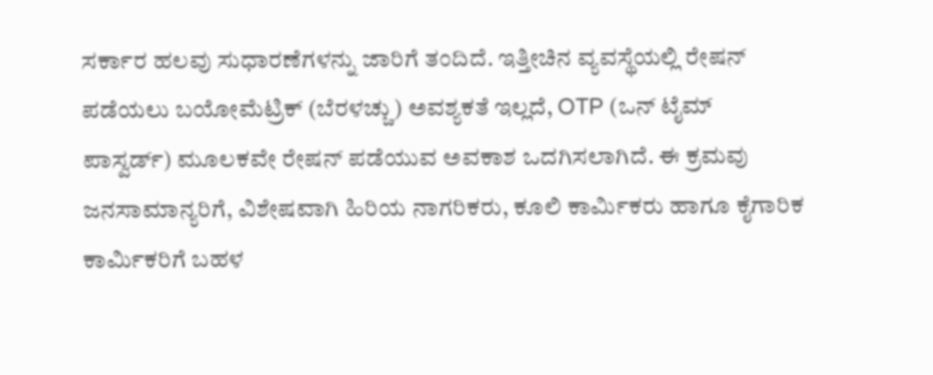ಸರ್ಕಾರ ಹಲವು ಸುಧಾರಣೆಗಳನ್ನು ಜಾರಿಗೆ ತಂದಿದೆ. ಇತ್ತೀಚಿನ ವ್ಯವಸ್ಥೆಯಲ್ಲಿ ರೇಷನ್ ಪಡೆಯಲು ಬಯೋಮೆಟ್ರಿಕ್ (ಬೆರಳಚ್ಚು) ಅವಶ್ಯಕತೆ ಇಲ್ಲದೆ, OTP (ಒನ್ ಟೈಮ್ ಪಾಸ್ವರ್ಡ್) ಮೂಲಕವೇ ರೇಷನ್ ಪಡೆಯುವ ಅವಕಾಶ ಒದಗಿಸಲಾಗಿದೆ. ಈ ಕ್ರಮವು ಜನಸಾಮಾನ್ಯರಿಗೆ, ವಿಶೇಷವಾಗಿ ಹಿರಿಯ ನಾಗರಿಕರು, ಕೂಲಿ ಕಾರ್ಮಿಕರು ಹಾಗೂ ಕೈಗಾರಿಕ ಕಾರ್ಮಿಕರಿಗೆ ಬಹಳ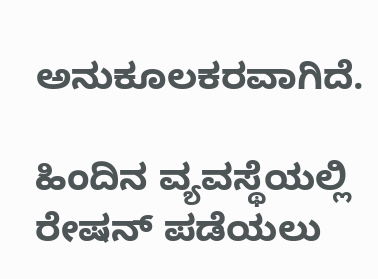ಅನುಕೂಲಕರವಾಗಿದೆ.

ಹಿಂದಿನ ವ್ಯವಸ್ಥೆಯಲ್ಲಿ ರೇಷನ್ ಪಡೆಯಲು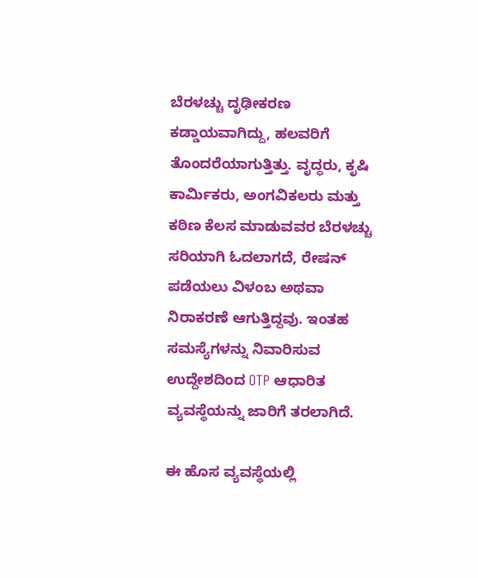ಬೆರಳಚ್ಚು ದೃಢೀಕರಣ ಕಡ್ಡಾಯವಾಗಿದ್ದು, ಹಲವರಿಗೆ ತೊಂದರೆಯಾಗುತ್ತಿತ್ತು. ವೃದ್ಧರು, ಕೃಷಿ ಕಾರ್ಮಿಕರು, ಅಂಗವಿಕಲರು ಮತ್ತು ಕಠಿಣ ಕೆಲಸ ಮಾಡುವವರ ಬೆರಳಚ್ಚು ಸರಿಯಾಗಿ ಓದಲಾಗದೆ, ರೇಷನ್ ಪಡೆಯಲು ವಿಳಂಬ ಅಥವಾ ನಿರಾಕರಣೆ ಆಗುತ್ತಿದ್ದವು. ಇಂತಹ ಸಮಸ್ಯೆಗಳನ್ನು ನಿವಾರಿಸುವ ಉದ್ದೇಶದಿಂದ OTP ಆಧಾರಿತ ವ್ಯವಸ್ಥೆಯನ್ನು ಜಾರಿಗೆ ತರಲಾಗಿದೆ.

ಈ ಹೊಸ ವ್ಯವಸ್ಥೆಯಲ್ಲಿ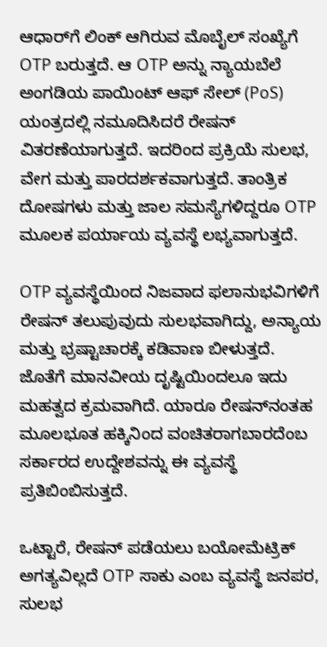ಆಧಾರ್‌ಗೆ ಲಿಂಕ್ ಆಗಿರುವ ಮೊಬೈಲ್ ಸಂಖ್ಯೆಗೆ OTP ಬರುತ್ತದೆ. ಆ OTP ಅನ್ನು ನ್ಯಾಯಬೆಲೆ ಅಂಗಡಿಯ ಪಾಯಿಂಟ್ ಆಫ್ ಸೇಲ್ (PoS) ಯಂತ್ರದಲ್ಲಿ ನಮೂದಿಸಿದರೆ ರೇಷನ್ ವಿತರಣೆಯಾಗುತ್ತದೆ. ಇದರಿಂದ ಪ್ರಕ್ರಿಯೆ ಸುಲಭ, ವೇಗ ಮತ್ತು ಪಾರದರ್ಶಕವಾಗುತ್ತದೆ. ತಾಂತ್ರಿಕ ದೋಷಗಳು ಮತ್ತು ಜಾಲ ಸಮಸ್ಯೆಗಳಿದ್ದರೂ OTP ಮೂಲಕ ಪರ್ಯಾಯ ವ್ಯವಸ್ಥೆ ಲಭ್ಯವಾಗುತ್ತದೆ.

OTP ವ್ಯವಸ್ಥೆಯಿಂದ ನಿಜವಾದ ಫಲಾನುಭವಿಗಳಿಗೆ ರೇಷನ್ ತಲುಪುವುದು ಸುಲಭವಾಗಿದ್ದು, ಅನ್ಯಾಯ ಮತ್ತು ಭ್ರಷ್ಟಾಚಾರಕ್ಕೆ ಕಡಿವಾಣ ಬೀಳುತ್ತದೆ. ಜೊತೆಗೆ ಮಾನವೀಯ ದೃಷ್ಟಿಯಿಂದಲೂ ಇದು ಮಹತ್ವದ ಕ್ರಮವಾಗಿದೆ. ಯಾರೂ ರೇಷನ್‌ನಂತಹ ಮೂಲಭೂತ ಹಕ್ಕಿನಿಂದ ವಂಚಿತರಾಗಬಾರದೆಂಬ ಸರ್ಕಾರದ ಉದ್ದೇಶವನ್ನು ಈ ವ್ಯವಸ್ಥೆ ಪ್ರತಿಬಿಂಬಿಸುತ್ತದೆ.

ಒಟ್ಟಾರೆ, ರೇಷನ್ ಪಡೆಯಲು ಬಯೋಮೆಟ್ರಿಕ್ ಅಗತ್ಯವಿಲ್ಲದೆ OTP ಸಾಕು ಎಂಬ ವ್ಯವಸ್ಥೆ ಜನಪರ, ಸುಲಭ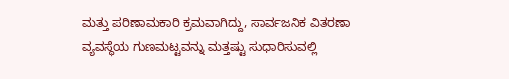ಮತ್ತು ಪರಿಣಾಮಕಾರಿ ಕ್ರಮವಾಗಿದ್ದು, ಸಾರ್ವಜನಿಕ ವಿತರಣಾ ವ್ಯವಸ್ಥೆಯ ಗುಣಮಟ್ಟವನ್ನು ಮತ್ತಷ್ಟು ಸುಧಾರಿಸುವಲ್ಲಿ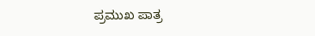ಪ್ರಮುಖ ಪಾತ್ರ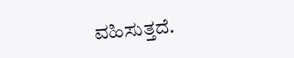ವಹಿಸುತ್ತದೆ.